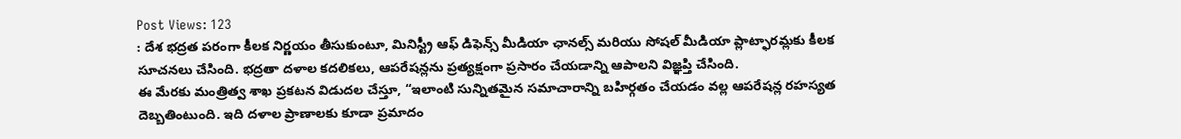Post Views: 123
: దేశ భద్రత పరంగా కీలక నిర్ణయం తీసుకుంటూ, మినిస్ట్రీ ఆఫ్ డిఫెన్స్ మీడియా ఛానల్స్ మరియు సోషల్ మీడియా ప్లాట్ఫారమ్లకు కీలక సూచనలు చేసింది. భద్రతా దళాల కదలికలు, ఆపరేషన్లను ప్రత్యక్షంగా ప్రసారం చేయడాన్ని ఆపాలని విజ్ఞప్తి చేసింది.
ఈ మేరకు మంత్రిత్వ శాఖ ప్రకటన విడుదల చేస్తూ, “ఇలాంటి సున్నితమైన సమాచారాన్ని బహిర్గతం చేయడం వల్ల ఆపరేషన్ల రహస్యత దెబ్బతింటుంది. ఇది దళాల ప్రాణాలకు కూడా ప్రమాదం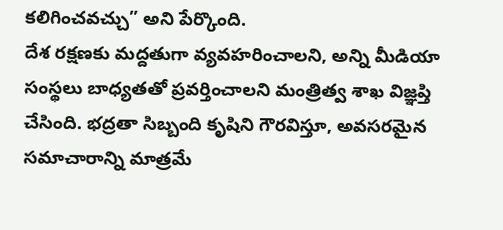కలిగించవచ్చు” అని పేర్కొంది.
దేశ రక్షణకు మద్దతుగా వ్యవహరించాలని, అన్ని మీడియా సంస్థలు బాధ్యతతో ప్రవర్తించాలని మంత్రిత్వ శాఖ విజ్ఞప్తి చేసింది. భద్రతా సిబ్బంది కృషిని గౌరవిస్తూ, అవసరమైన సమాచారాన్ని మాత్రమే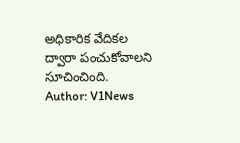అధికారిక వేదికల ద్వారా పంచుకోవాలని సూచించింది.
Author: V1News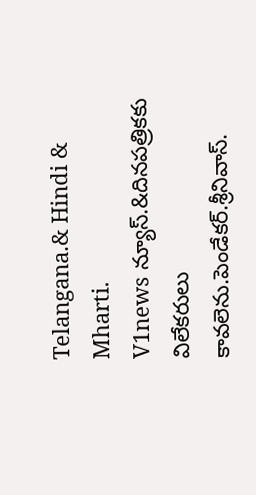Telangana.& Hindi & Mharti.
V1news న్యూస్.&దినపత్రికకు విలేకరులు కావలెను.పెండేకర్.శ్రీనివాస్.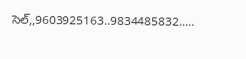సెల్,,9603925163..9834485832.....